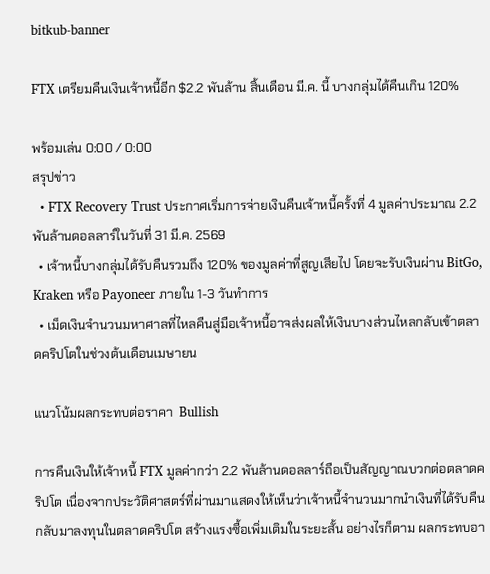bitkub-banner

FTX เตรียมคืนเงินเจ้าหนี้อีก $2.2 พันล้าน สิ้นเดือน มี.ค. นี้ บางกลุ่มได้คืนเกิน 120%

พร้อมเล่น 0:00 / 0:00
สรุปข่าว
  • FTX Recovery Trust ประกาศเริ่มการจ่ายเงินคืนเจ้าหนี้ครั้งที่ 4 มูลค่าประมาณ 2.2 พันล้านดอลลาร์ในวันที่ 31 มี.ค. 2569
  • เจ้าหนี้บางกลุ่มได้รับคืนรวมถึง 120% ของมูลค่าที่สูญเสียไป โดยจะรับเงินผ่าน BitGo, Kraken หรือ Payoneer ภายใน 1-3 วันทำการ
  • เม็ดเงินจำนวนมหาศาลที่ไหลคืนสู่มือเจ้าหนี้อาจส่งผลให้เงินบางส่วนไหลกลับเข้าตลาดคริปโตในช่วงต้นเดือนเมษายน

แนวโน้มผลกระทบต่อราคา  Bullish

การคืนเงินให้เจ้าหนี้ FTX มูลค่ากว่า 2.2 พันล้านดอลลาร์ถือเป็นสัญญาณบวกต่อตลาดคริปโต เนื่องจากประวัติศาสตร์ที่ผ่านมาแสดงให้เห็นว่าเจ้าหนี้จำนวนมากนำเงินที่ได้รับคืนกลับมาลงทุนในตลาดคริปโต สร้างแรงซื้อเพิ่มเติมในระยะสั้น อย่างไรก็ตาม ผลกระทบอา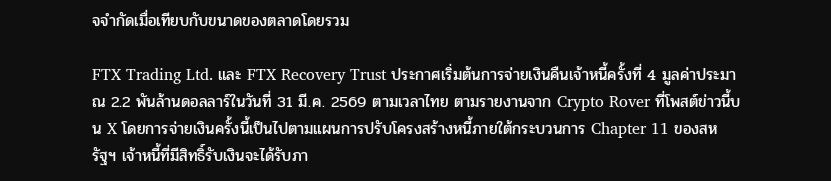จจำกัดเมื่อเทียบกับขนาดของตลาดโดยรวม

FTX Trading Ltd. และ FTX Recovery Trust ประกาศเริ่มต้นการจ่ายเงินคืนเจ้าหนี้ครั้งที่ 4 มูลค่าประมาณ 2.2 พันล้านดอลลาร์ในวันที่ 31 มี.ค. 2569 ตามเวลาไทย ตามรายงานจาก Crypto Rover ที่โพสต์ข่าวนี้บน X โดยการจ่ายเงินครั้งนี้เป็นไปตามแผนการปรับโครงสร้างหนี้ภายใต้กระบวนการ Chapter 11 ของสหรัฐฯ เจ้าหนี้ที่มีสิทธิ์รับเงินจะได้รับภา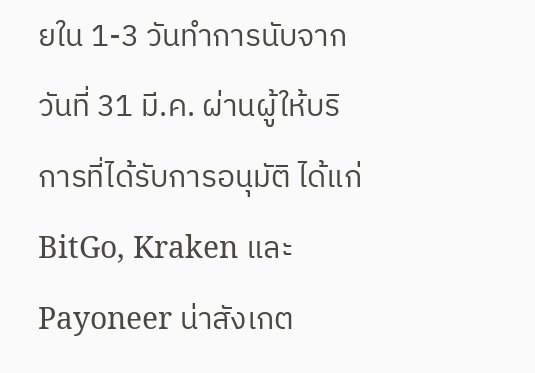ยใน 1-3 วันทำการนับจากวันที่ 31 มี.ค. ผ่านผู้ให้บริการที่ได้รับการอนุมัติ ได้แก่ BitGo, Kraken และ Payoneer น่าสังเกต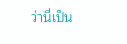ว่านี่เป็น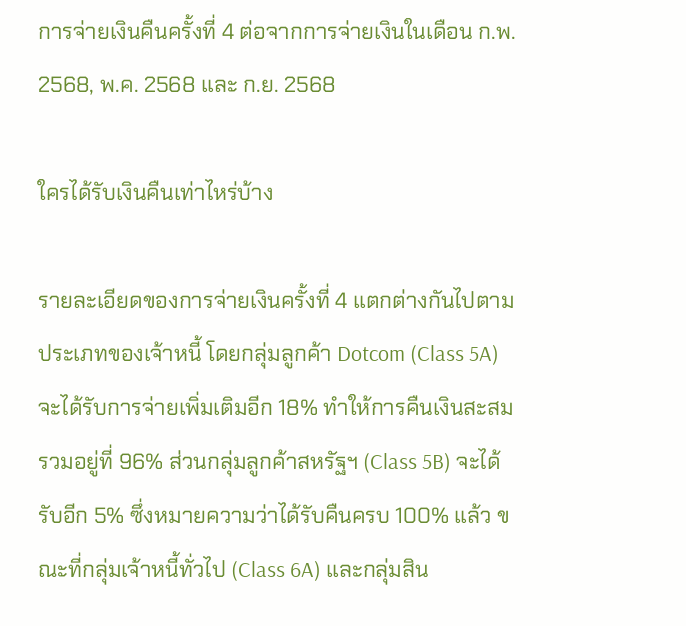การจ่ายเงินคืนครั้งที่ 4 ต่อจากการจ่ายเงินในเดือน ก.พ. 2568, พ.ค. 2568 และ ก.ย. 2568

ใครได้รับเงินคืนเท่าไหร่บ้าง

รายละเอียดของการจ่ายเงินครั้งที่ 4 แตกต่างกันไปตามประเภทของเจ้าหนี้ โดยกลุ่มลูกค้า Dotcom (Class 5A) จะได้รับการจ่ายเพิ่มเติมอีก 18% ทำให้การคืนเงินสะสมรวมอยู่ที่ 96% ส่วนกลุ่มลูกค้าสหรัฐฯ (Class 5B) จะได้รับอีก 5% ซึ่งหมายความว่าได้รับคืนครบ 100% แล้ว ขณะที่กลุ่มเจ้าหนี้ทั่วไป (Class 6A) และกลุ่มสิน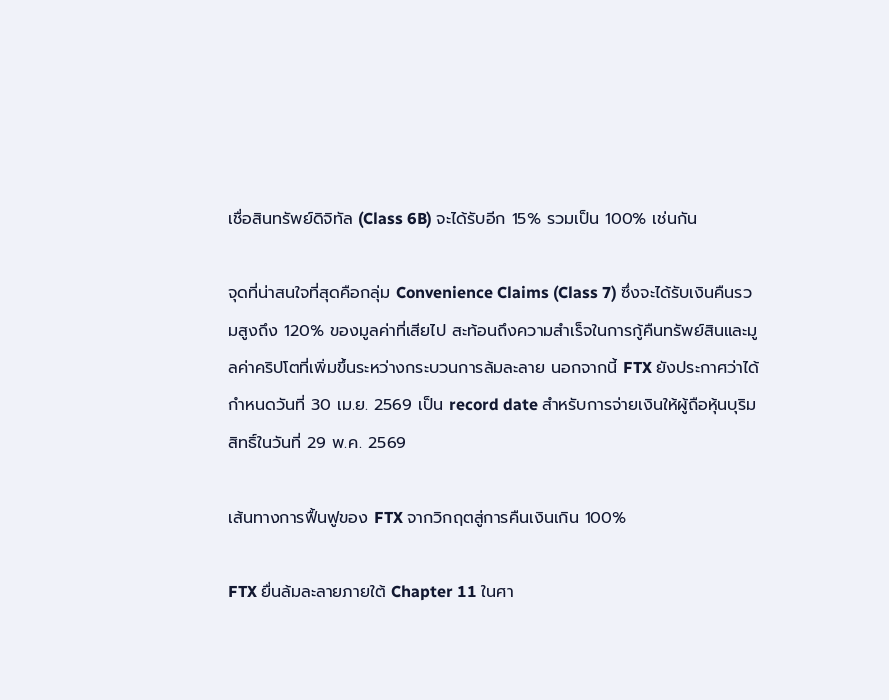เชื่อสินทรัพย์ดิจิทัล (Class 6B) จะได้รับอีก 15% รวมเป็น 100% เช่นกัน

จุดที่น่าสนใจที่สุดคือกลุ่ม Convenience Claims (Class 7) ซึ่งจะได้รับเงินคืนรวมสูงถึง 120% ของมูลค่าที่เสียไป สะท้อนถึงความสำเร็จในการกู้คืนทรัพย์สินและมูลค่าคริปโตที่เพิ่มขึ้นระหว่างกระบวนการล้มละลาย นอกจากนี้ FTX ยังประกาศว่าได้กำหนดวันที่ 30 เม.ย. 2569 เป็น record date สำหรับการจ่ายเงินให้ผู้ถือหุ้นบุริมสิทธิ์ในวันที่ 29 พ.ค. 2569

เส้นทางการฟื้นฟูของ FTX จากวิกฤตสู่การคืนเงินเกิน 100%

FTX ยื่นล้มละลายภายใต้ Chapter 11 ในศา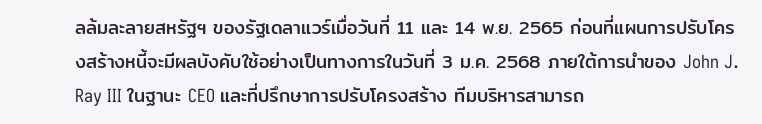ลล้มละลายสหรัฐฯ ของรัฐเดลาแวร์เมื่อวันที่ 11 และ 14 พ.ย. 2565 ก่อนที่แผนการปรับโครงสร้างหนี้จะมีผลบังคับใช้อย่างเป็นทางการในวันที่ 3 ม.ค. 2568 ภายใต้การนำของ John J. Ray III ในฐานะ CEO และที่ปรึกษาการปรับโครงสร้าง ทีมบริหารสามารถ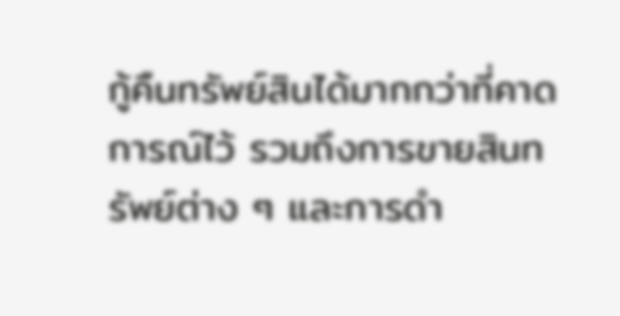กู้คืนทรัพย์สินได้มากกว่าที่คาดการณ์ไว้ รวมถึงการขายสินทรัพย์ต่าง ๆ และการดำ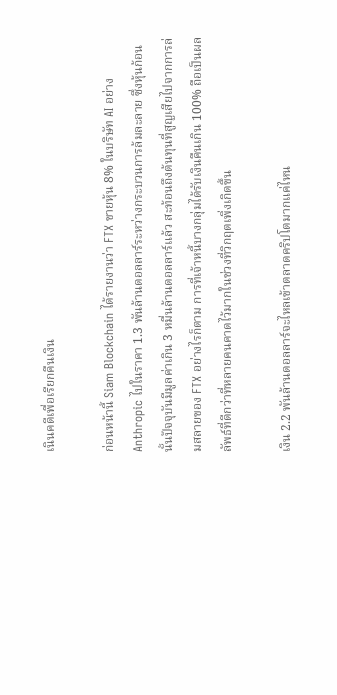เนินคดีเพื่อเรียกคืนเงิน

ก่อนหน้านี้ Siam Blockchain ได้รายงานว่า FTX ขายหุ้น 8% ในบริษัท AI อย่าง Anthropic ไปในราคา 1.3 พันล้านดอลลาร์ระหว่างกระบวนการล้มละลาย ซึ่งหุ้นก้อนนั้นปัจจุบันมีมูลค่าเกิน 3 หมื่นล้านดอลลาร์แล้ว สะท้อนถึงต้นทุนที่สูญเสียไปจากการล่มสลายของ FTX อย่างไรก็ตาม การที่เจ้าหนี้บางกลุ่มได้รับเงินคืนเกิน 100% ถือเป็นผลลัพธ์ที่ดีกว่าที่หลายคนคาดไว้มากในช่วงที่วิกฤตเพิ่งเกิดขึ้น

เงิน 2.2 พันล้านดอลลาร์จะไหลเข้าตลาดคริปโตมากแค่ไหน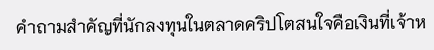คำถามสำคัญที่นักลงทุนในตลาดคริปโตสนใจคือเงินที่เจ้าห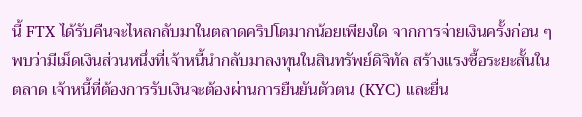นี้ FTX ได้รับคืนจะไหลกลับมาในตลาดคริปโตมากน้อยเพียงใด จากการจ่ายเงินครั้งก่อน ๆ พบว่ามีเม็ดเงินส่วนหนึ่งที่เจ้าหนี้นำกลับมาลงทุนในสินทรัพย์ดิจิทัล สร้างแรงซื้อระยะสั้นในตลาด เจ้าหนี้ที่ต้องการรับเงินจะต้องผ่านการยืนยันตัวตน (KYC) และยื่น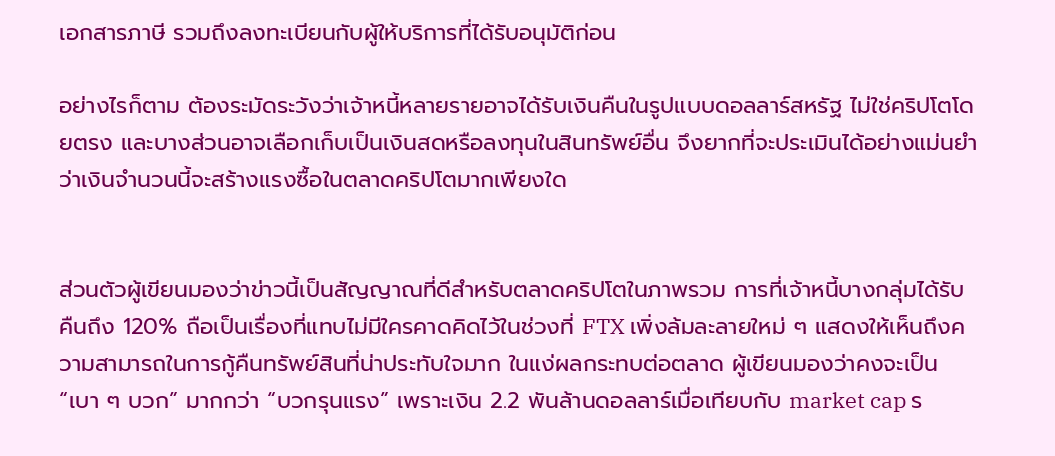เอกสารภาษี รวมถึงลงทะเบียนกับผู้ให้บริการที่ได้รับอนุมัติก่อน

อย่างไรก็ตาม ต้องระมัดระวังว่าเจ้าหนี้หลายรายอาจได้รับเงินคืนในรูปแบบดอลลาร์สหรัฐ ไม่ใช่คริปโตโดยตรง และบางส่วนอาจเลือกเก็บเป็นเงินสดหรือลงทุนในสินทรัพย์อื่น จึงยากที่จะประเมินได้อย่างแม่นยำว่าเงินจำนวนนี้จะสร้างแรงซื้อในตลาดคริปโตมากเพียงใด


ส่วนตัวผู้เขียนมองว่าข่าวนี้เป็นสัญญาณที่ดีสำหรับตลาดคริปโตในภาพรวม การที่เจ้าหนี้บางกลุ่มได้รับคืนถึง 120% ถือเป็นเรื่องที่แทบไม่มีใครคาดคิดไว้ในช่วงที่ FTX เพิ่งล้มละลายใหม่ ๆ แสดงให้เห็นถึงความสามารถในการกู้คืนทรัพย์สินที่น่าประทับใจมาก ในแง่ผลกระทบต่อตลาด ผู้เขียนมองว่าคงจะเป็น “เบา ๆ บวก” มากกว่า “บวกรุนแรง” เพราะเงิน 2.2 พันล้านดอลลาร์เมื่อเทียบกับ market cap ร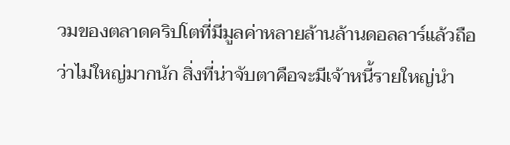วมของตลาดคริปโตที่มีมูลค่าหลายล้านล้านดอลลาร์แล้วถือว่าไม่ใหญ่มากนัก สิ่งที่น่าจับตาคือจะมีเจ้าหนี้รายใหญ่นำ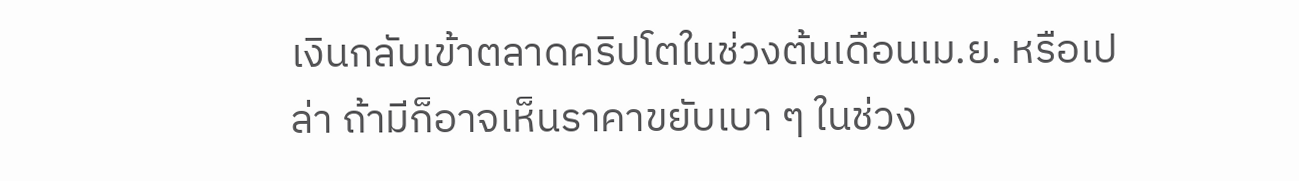เงินกลับเข้าตลาดคริปโตในช่วงต้นเดือนเม.ย. หรือเปล่า ถ้ามีก็อาจเห็นราคาขยับเบา ๆ ในช่วง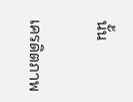นั้น

เครดิตภาพ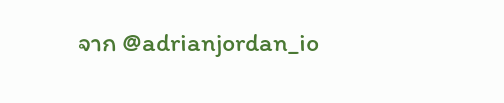จาก @adrianjordan_io